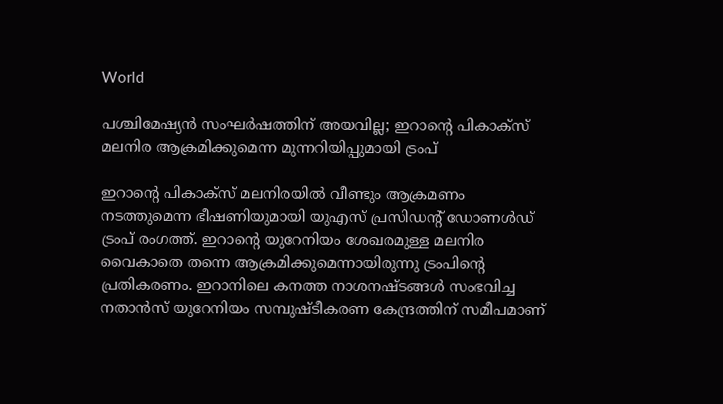World

പശ്ചിമേഷ്യന്‍ സംഘര്‍ഷത്തിന് അയവില്ല; ഇറാന്റെ പികാക്‌സ് മലനിര ആക്രമിക്കുമെന്ന മുന്നറിയിപ്പുമായി ട്രംപ്

ഇറാന്റെ പികാക്‌സ് മലനിരയില്‍ വീണ്ടും ആക്രമണം നടത്തുമെന്ന ഭീഷണിയുമായി യുഎസ് പ്രസിഡന്റ് ഡോണള്‍ഡ് ട്രംപ് രംഗത്ത്. ഇറാന്റെ യുറേനിയം ശേഖരമുള്ള മലനിര വൈകാതെ തന്നെ ആക്രമിക്കുമെന്നായിരുന്നു ട്രംപിന്റെ പ്രതികരണം. ഇറാനിലെ കനത്ത നാശനഷ്ടങ്ങള്‍ സംഭവിച്ച നതാന്‍സ് യുറേനിയം സമ്പുഷ്ടീകരണ കേന്ദ്രത്തിന് സമീപമാണ്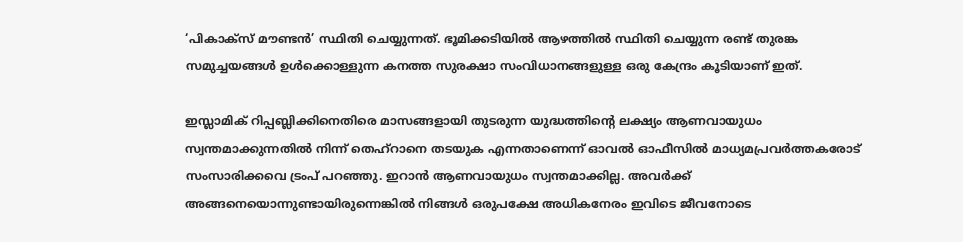‘പികാക്‌സ് മൗണ്ടന്‍’ സ്ഥിതി ചെയ്യുന്നത്. ഭൂമിക്കടിയില്‍ ആഴത്തില്‍ സ്ഥിതി ചെയ്യുന്ന രണ്ട് തുരങ്ക സമുച്ചയങ്ങള്‍ ഉള്‍ക്കൊള്ളുന്ന കനത്ത സുരക്ഷാ സംവിധാനങ്ങളുള്ള ഒരു കേന്ദ്രം കൂടിയാണ് ഇത്.

ഇസ്ലാമിക് റിപ്പബ്ലിക്കിനെതിരെ മാസങ്ങളായി തുടരുന്ന യുദ്ധത്തിന്റെ ലക്ഷ്യം ആണവായുധം സ്വന്തമാക്കുന്നതില്‍ നിന്ന് തെഹ്റാനെ തടയുക എന്നതാണെന്ന് ഓവല്‍ ഓഫീസില്‍ മാധ്യമപ്രവര്‍ത്തകരോട് സംസാരിക്കവെ ട്രംപ് പറഞ്ഞു. ഇറാന്‍ ആണവായുധം സ്വന്തമാക്കില്ല. അവര്‍ക്ക് അങ്ങനെയൊന്നുണ്ടായിരുന്നെങ്കില്‍ നിങ്ങള്‍ ഒരുപക്ഷേ അധികനേരം ഇവിടെ ജീവനോടെ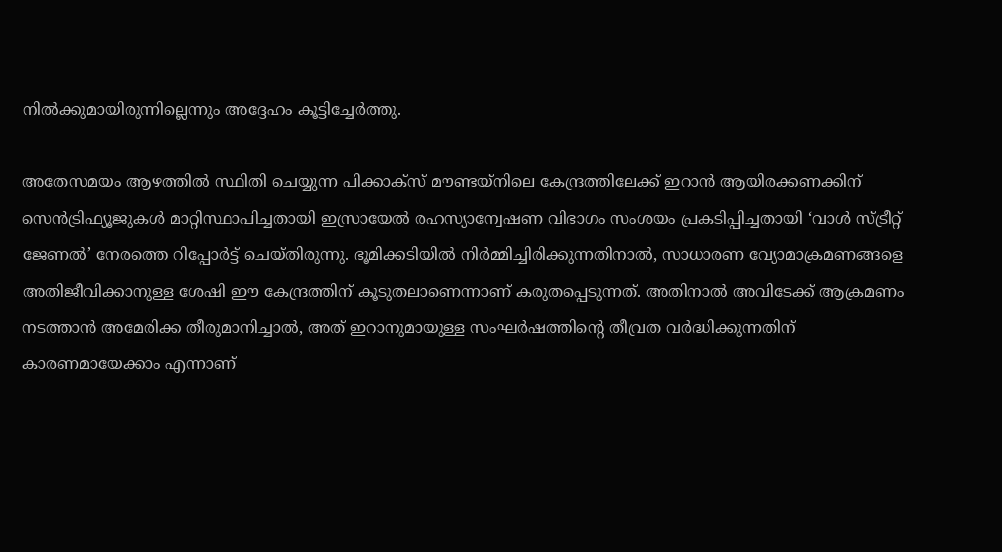നില്‍ക്കുമായിരുന്നില്ലെന്നും അദ്ദേഹം കൂട്ടിച്ചേര്‍ത്തു.

അതേസമയം ആഴത്തില്‍ സ്ഥിതി ചെയ്യുന്ന പിക്കാക്‌സ് മൗണ്ടയ്നിലെ കേന്ദ്രത്തിലേക്ക് ഇറാന്‍ ആയിരക്കണക്കിന് സെന്‍ട്രിഫ്യൂജുകള്‍ മാറ്റിസ്ഥാപിച്ചതായി ഇസ്രായേല്‍ രഹസ്യാന്വേഷണ വിഭാഗം സംശയം പ്രകടിപ്പിച്ചതായി ‘വാള്‍ സ്ട്രീറ്റ് ജേണല്‍’ നേരത്തെ റിപ്പോര്‍ട്ട് ചെയ്തിരുന്നു. ഭൂമിക്കടിയില്‍ നിര്‍മ്മിച്ചിരിക്കുന്നതിനാല്‍, സാധാരണ വ്യോമാക്രമണങ്ങളെ അതിജീവിക്കാനുള്ള ശേഷി ഈ കേന്ദ്രത്തിന് കൂടുതലാണെന്നാണ് കരുതപ്പെടുന്നത്. അതിനാല്‍ അവിടേക്ക് ആക്രമണം നടത്താന്‍ അമേരിക്ക തീരുമാനിച്ചാല്‍, അത് ഇറാനുമായുള്ള സംഘര്‍ഷത്തിന്റെ തീവ്രത വര്‍ദ്ധിക്കുന്നതിന് കാരണമായേക്കാം എന്നാണ്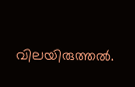വിലയിരുത്തല്‍.